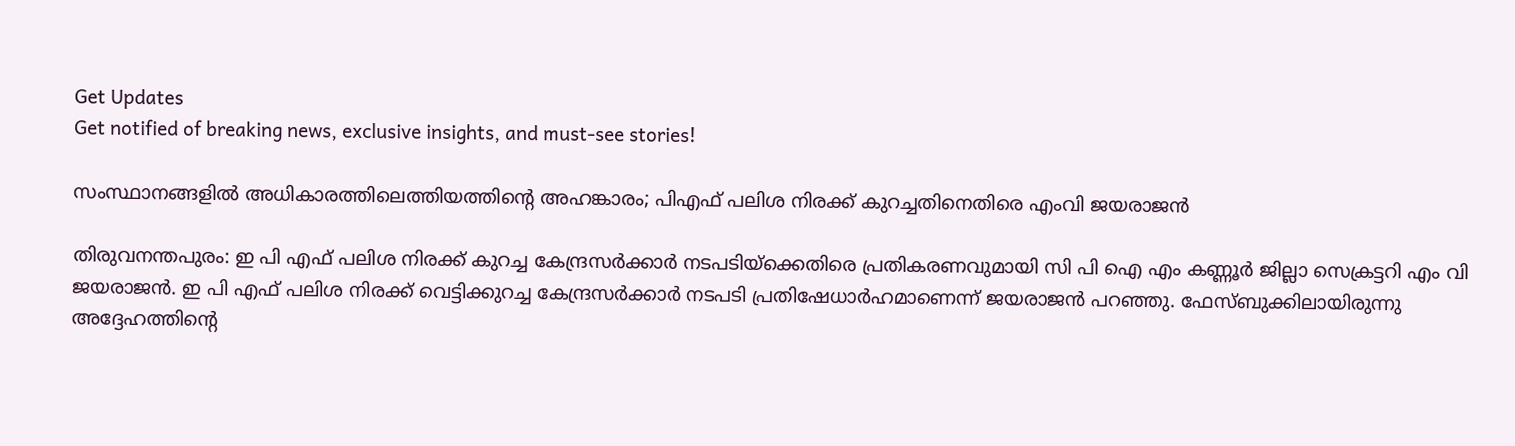Get Updates
Get notified of breaking news, exclusive insights, and must-see stories!

സംസ്ഥാനങ്ങളില്‍ അധികാരത്തിലെത്തിയത്തിന്റെ അഹങ്കാരം; പിഎഫ് പലിശ നിരക്ക് കുറച്ചതിനെതിരെ എംവി ജയരാജന്‍

തിരുവനന്തപുരം: ഇ പി എഫ് പലിശ നിരക്ക് കുറച്ച കേന്ദ്രസര്‍ക്കാര്‍ നടപടിയ്‌ക്കെതിരെ പ്രതികരണവുമായി സി പി ഐ എം കണ്ണൂര്‍ ജില്ലാ സെക്രട്ടറി എം വി ജയരാജന്‍. ഇ പി എഫ് പലിശ നിരക്ക് വെട്ടിക്കുറച്ച കേന്ദ്രസര്‍ക്കാര്‍ നടപടി പ്രതിഷേധാര്‍ഹമാണെന്ന് ജയരാജന്‍ പറഞ്ഞു. ഫേസ്ബുക്കിലായിരുന്നു അദ്ദേഹത്തിന്റെ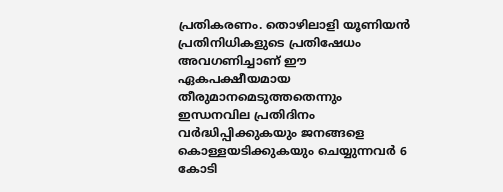പ്രതികരണം. തൊഴിലാളി യൂണിയന്‍ പ്രതിനിധികളുടെ പ്രതിഷേധം അവഗണിച്ചാണ് ഈ ഏകപക്ഷീയമായ തീരുമാനമെടുത്തതെന്നും ഇന്ധനവില പ്രതിദിനം വര്‍ദ്ധിപ്പിക്കുകയും ജനങ്ങളെ കൊള്ളയടിക്കുകയും ചെയ്യുന്നവര്‍ 6 കോടി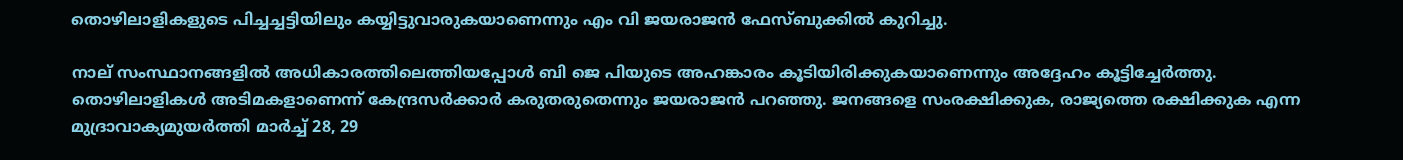തൊഴിലാളികളുടെ പിച്ചച്ചട്ടിയിലും കയ്യിട്ടുവാരുകയാണെന്നും എം വി ജയരാജന്‍ ഫേസ്ബുക്കില്‍ കുറിച്ചു.

നാല് സംസ്ഥാനങ്ങളില്‍ അധികാരത്തിലെത്തിയപ്പോള്‍ ബി ജെ പിയുടെ അഹങ്കാരം കൂടിയിരിക്കുകയാണെന്നും അദ്ദേഹം കൂട്ടിച്ചേര്‍ത്തു. തൊഴിലാളികള്‍ അടിമകളാണെന്ന് കേന്ദ്രസര്‍ക്കാര്‍ കരുതരുതെന്നും ജയരാജന്‍ പറഞ്ഞു. ജനങ്ങളെ സംരക്ഷിക്കുക, രാജ്യത്തെ രക്ഷിക്കുക എന്ന മുദ്രാവാക്യമുയര്‍ത്തി മാര്‍ച്ച് 28, 29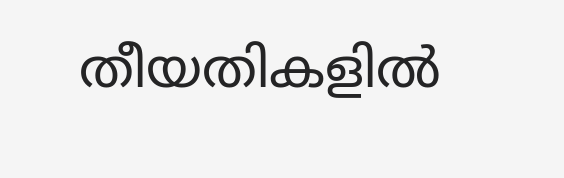തീയതികളില്‍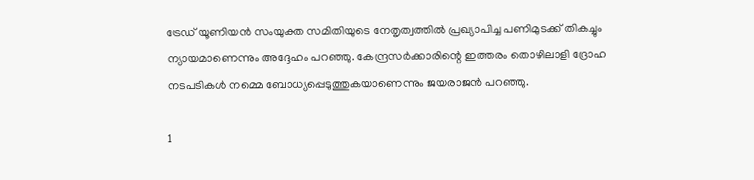ട്രേഡ് യൂണിയന്‍ സംയുക്ത സമിതിയുടെ നേതൃത്വത്തില്‍ പ്രഖ്യാപിച്ച പണിമുടക്ക് തികച്ചും ന്യായമാണെന്നും അദ്ദേഹം പറഞ്ഞു. കേന്ദ്രസര്‍ക്കാരിന്റെ ഇത്തരം തൊഴിലാളി ദ്രോഹ നടപടികള്‍ നമ്മെ ബോധ്യപ്പെടുത്തുകയാണെന്നും ജയരാജന്‍ പറഞ്ഞു.

1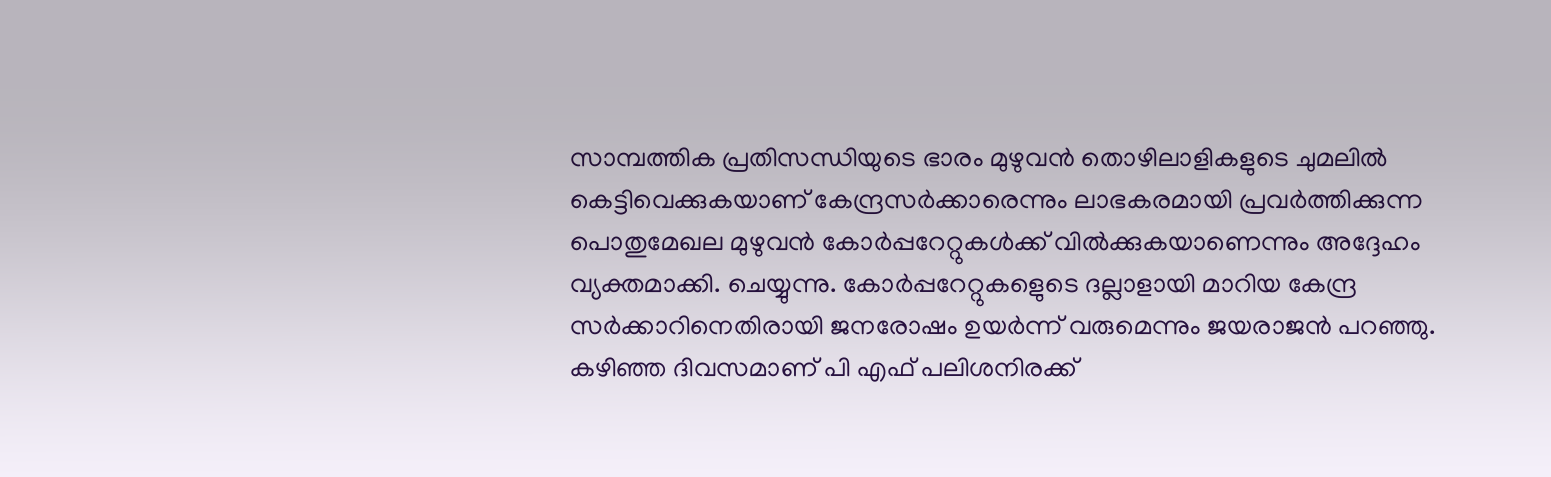സാമ്പത്തിക പ്രതിസന്ധിയുടെ ഭാരം മുഴുവന്‍ തൊഴിലാളികളുടെ ചുമലില്‍ കെട്ടിവെക്കുകയാണ് കേന്ദ്രസര്‍ക്കാരെന്നും ലാഭകരമായി പ്രവര്‍ത്തിക്കുന്ന പൊതുമേഖല മുഴുവന്‍ കോര്‍പ്പറേറ്റുകള്‍ക്ക് വില്‍ക്കുകയാണെന്നും അദ്ദേഹം വ്യക്തമാക്കി. ചെയ്യുന്നു. കോര്‍പ്പറേറ്റുകളെുടെ ദല്ലാളായി മാറിയ കേന്ദ്ര സര്‍ക്കാറിനെതിരായി ജനരോഷം ഉയര്‍ന്ന് വരുമെന്നും ജയരാജന്‍ പറഞ്ഞു. കഴിഞ്ഞ ദിവസമാണ് പി എഫ് പലിശനിരക്ക്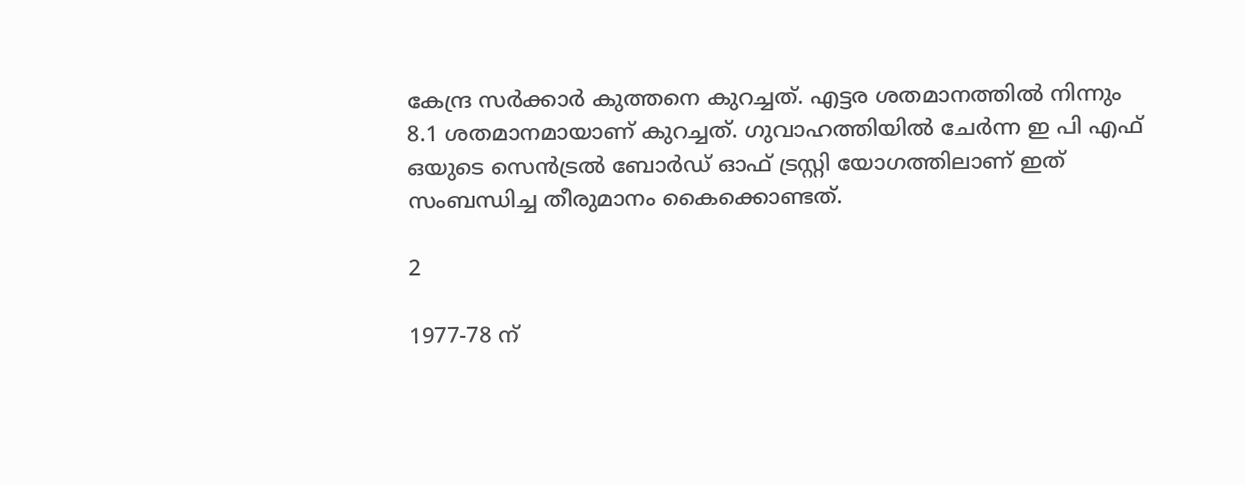കേന്ദ്ര സര്‍ക്കാര്‍ കുത്തനെ കുറച്ചത്. എട്ടര ശതമാനത്തില്‍ നിന്നും 8.1 ശതമാനമായാണ് കുറച്ചത്. ഗുവാഹത്തിയില്‍ ചേര്‍ന്ന ഇ പി എഫ് ഒയുടെ സെന്‍ട്രല്‍ ബോര്‍ഡ് ഓഫ് ട്രസ്റ്റി യോഗത്തിലാണ് ഇത് സംബന്ധിച്ച തീരുമാനം കൈക്കൊണ്ടത്.

2

1977-78 ന്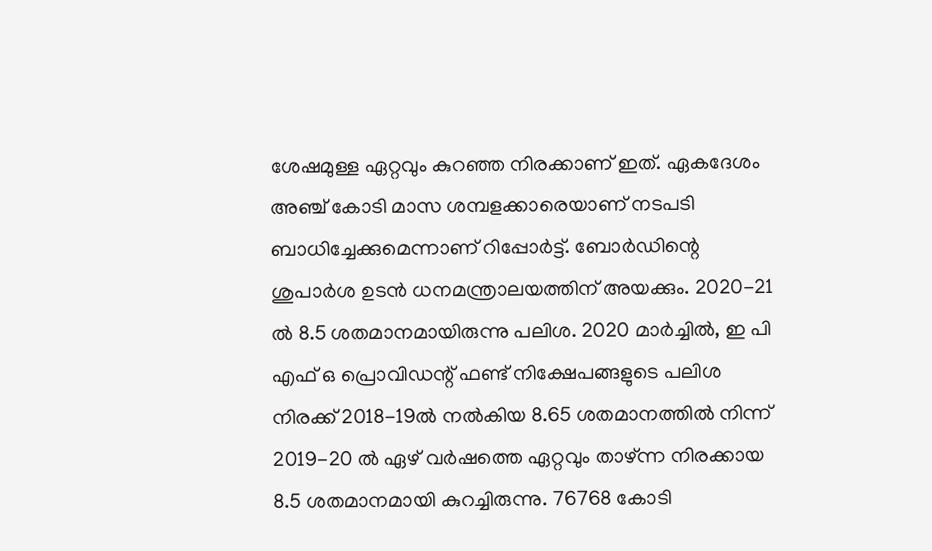ശേഷമുള്ള ഏറ്റവും കുറഞ്ഞ നിരക്കാണ് ഇത്. ഏകദേശം അഞ്ച് കോടി മാസ ശമ്പളക്കാരെയാണ് നടപടി ബാധിച്ചേക്കുമെന്നാണ് റിപ്പോര്‍ട്ട്. ബോര്‍ഡിന്റെ ശുപാര്‍ശ ഉടന്‍ ധനമന്ത്രാലയത്തിന് അയക്കും. 2020-21 ല്‍ 8.5 ശതമാനമായിരുന്നു പലിശ. 2020 മാര്‍ച്ചില്‍, ഇ പി എഫ് ഒ പ്രൊവിഡന്റ് ഫണ്ട് നിക്ഷേപങ്ങളുടെ പലിശ നിരക്ക് 2018-19ല്‍ നല്‍കിയ 8.65 ശതമാനത്തില്‍ നിന്ന് 2019-20 ല്‍ ഏഴ് വര്‍ഷത്തെ ഏറ്റവും താഴ്ന്ന നിരക്കായ 8.5 ശതമാനമായി കുറച്ചിരുന്നു. 76768 കോടി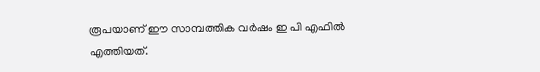രൂപയാണ് ഈ സാമ്പത്തിക വര്‍ഷം ഇ പി എഫില്‍ എത്തിയത്.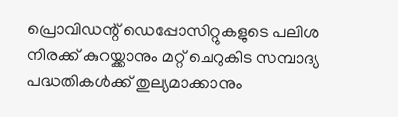പ്രൊവിഡന്റ് ഡെപ്പോസിറ്റുകളുടെ പലിശ നിരക്ക് കുറയ്ക്കാനും മറ്റ് ചെറുകിട സമ്പാദ്യ പദ്ധതികള്‍ക്ക് തുല്യമാക്കാനും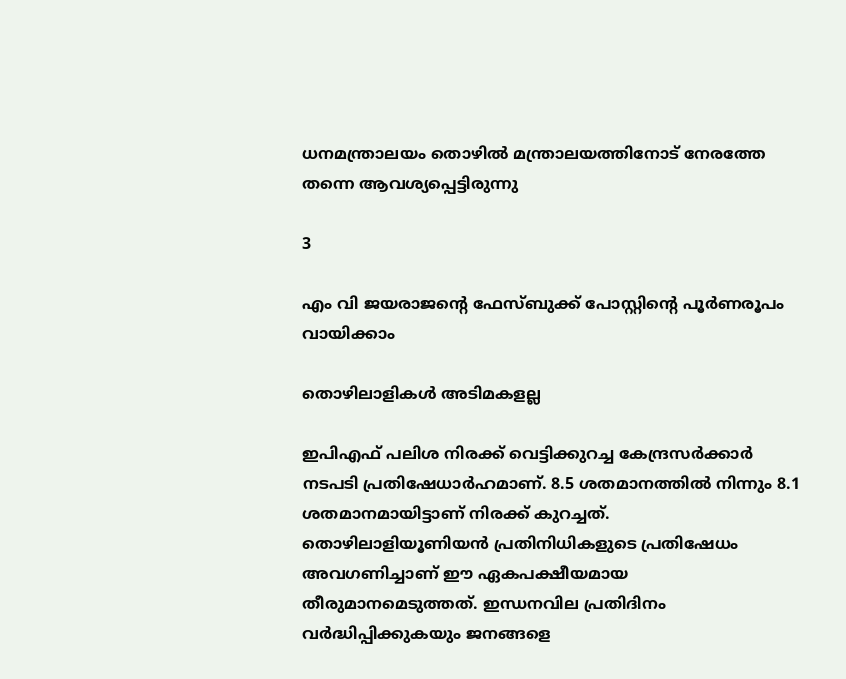ധനമന്ത്രാലയം തൊഴില്‍ മന്ത്രാലയത്തിനോട് നേരത്തേ തന്നെ ആവശ്യപ്പെട്ടിരുന്നു

3

എം വി ജയരാജന്റെ ഫേസ്ബുക്ക് പോസ്റ്റിന്റെ പൂര്‍ണരൂപം വായിക്കാം

തൊഴിലാളികള്‍ അടിമകളല്ല

ഇപിഎഫ് പലിശ നിരക്ക് വെട്ടിക്കുറച്ച കേന്ദ്രസര്‍ക്കാര്‍ നടപടി പ്രതിഷേധാര്‍ഹമാണ്. 8.5 ശതമാനത്തില്‍ നിന്നും 8.1 ശതമാനമായിട്ടാണ് നിരക്ക് കുറച്ചത്. തൊഴിലാളിയൂണിയന്‍ പ്രതിനിധികളുടെ പ്രതിഷേധം അവഗണിച്ചാണ് ഈ ഏകപക്ഷീയമായ തീരുമാനമെടുത്തത്. ഇന്ധനവില പ്രതിദിനം വര്‍ദ്ധിപ്പിക്കുകയും ജനങ്ങളെ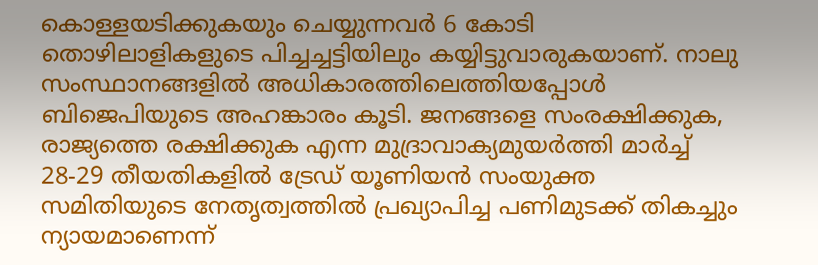കൊള്ളയടിക്കുകയും ചെയ്യുന്നവര്‍ 6 കോടി തൊഴിലാളികളുടെ പിച്ചച്ചട്ടിയിലും കയ്യിട്ടുവാരുകയാണ്. നാലു സംസ്ഥാനങ്ങളില്‍ അധികാരത്തിലെത്തിയപ്പോള്‍ ബിജെപിയുടെ അഹങ്കാരം കൂടി. ജനങ്ങളെ സംരക്ഷിക്കുക, രാജ്യത്തെ രക്ഷിക്കുക എന്ന മുദ്രാവാക്യമുയര്‍ത്തി മാര്‍ച്ച് 28-29 തീയതികളില്‍ ട്രേഡ് യൂണിയന്‍ സംയുക്ത സമിതിയുടെ നേതൃത്വത്തില്‍ പ്രഖ്യാപിച്ച പണിമുടക്ക് തികച്ചും ന്യായമാണെന്ന്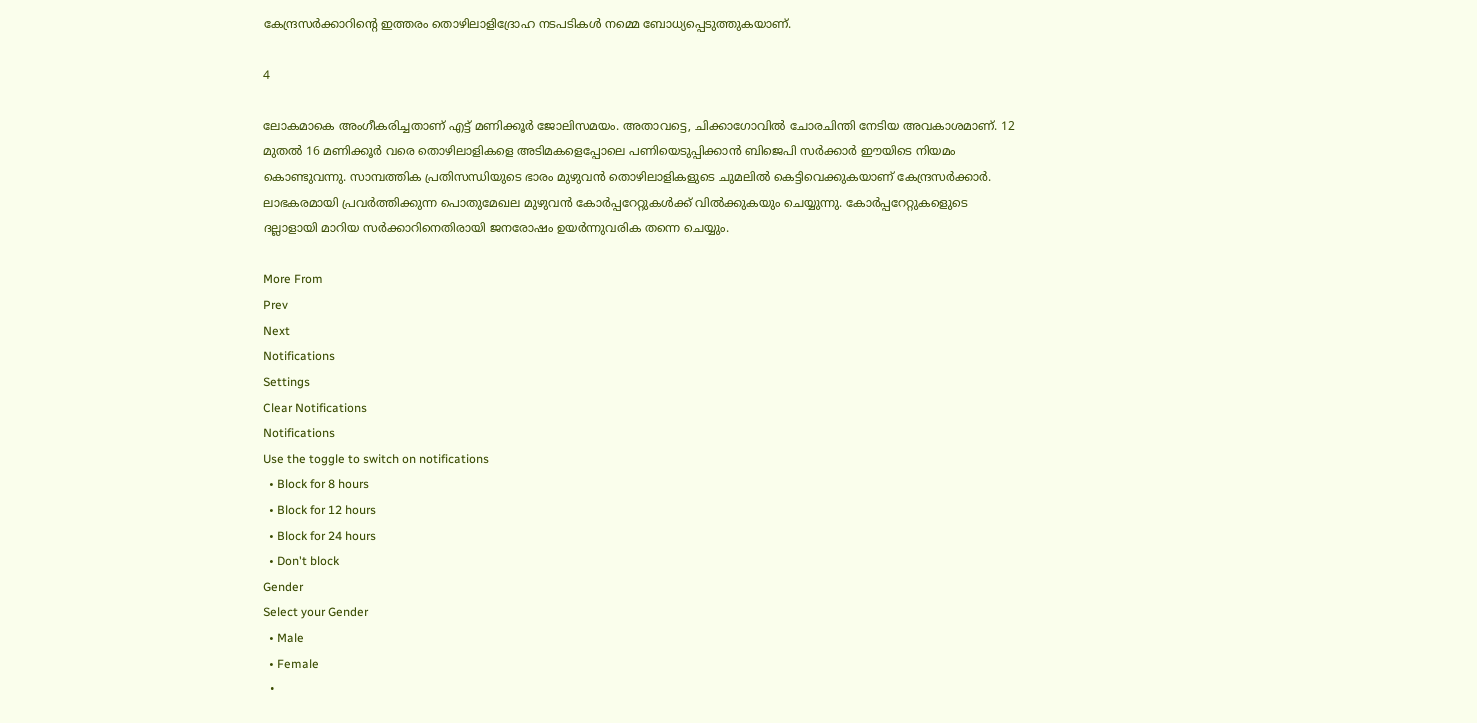കേന്ദ്രസര്‍ക്കാറിന്റെ ഇത്തരം തൊഴിലാളിദ്രോഹ നടപടികള്‍ നമ്മെ ബോധ്യപ്പെടുത്തുകയാണ്.

4

ലോകമാകെ അംഗീകരിച്ചതാണ് എട്ട് മണിക്കൂര്‍ ജോലിസമയം. അതാവട്ടെ, ചിക്കാഗോവില്‍ ചോരചിന്തി നേടിയ അവകാശമാണ്. 12 മുതല്‍ 16 മണിക്കൂര്‍ വരെ തൊഴിലാളികളെ അടിമകളെപ്പോലെ പണിയെടുപ്പിക്കാന്‍ ബിജെപി സര്‍ക്കാര്‍ ഈയിടെ നിയമം കൊണ്ടുവന്നു. സാമ്പത്തിക പ്രതിസന്ധിയുടെ ഭാരം മുഴുവന്‍ തൊഴിലാളികളുടെ ചുമലില്‍ കെട്ടിവെക്കുകയാണ് കേന്ദ്രസര്‍ക്കാര്‍. ലാഭകരമായി പ്രവര്‍ത്തിക്കുന്ന പൊതുമേഖല മുഴുവന്‍ കോര്‍പ്പറേറ്റുകള്‍ക്ക് വില്‍ക്കുകയും ചെയ്യുന്നു. കോര്‍പ്പറേറ്റുകളെുടെ ദല്ലാളായി മാറിയ സര്‍ക്കാറിനെതിരായി ജനരോഷം ഉയര്‍ന്നുവരിക തന്നെ ചെയ്യും.

More From
Prev
Next
Notifications
Settings
Clear Notifications
Notifications
Use the toggle to switch on notifications
  • Block for 8 hours
  • Block for 12 hours
  • Block for 24 hours
  • Don't block
Gender
Select your Gender
  • Male
  • Female
  •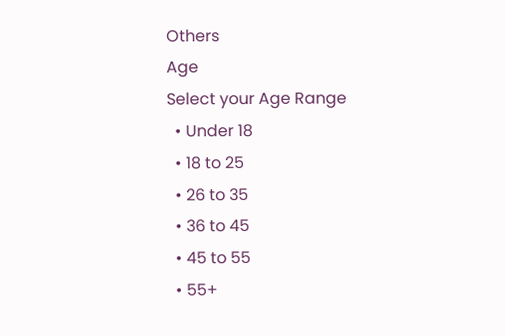Others
Age
Select your Age Range
  • Under 18
  • 18 to 25
  • 26 to 35
  • 36 to 45
  • 45 to 55
  • 55+